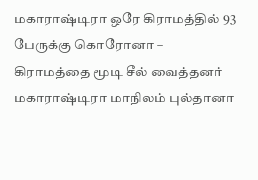மகாராஷ்டிரா ஒரே கிராமத்தில் 93 பேருக்கு கொரோனா – கிராமத்தை மூடி சீல் வைத்தனர்
மகாராஷ்டிரா மாநிலம் புல்தானா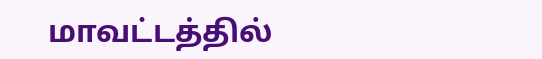மாவட்டத்தில்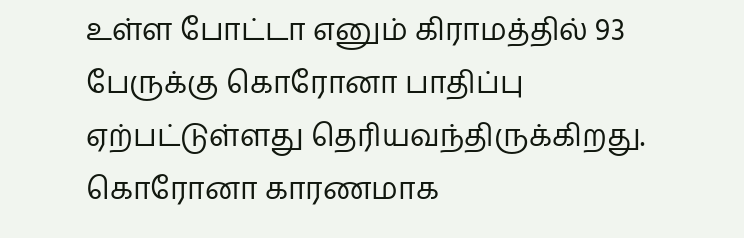உள்ள போட்டா எனும் கிராமத்தில் 93 பேருக்கு கொரோனா பாதிப்பு ஏற்பட்டுள்ளது தெரியவந்திருக்கிறது. கொரோனா காரணமாக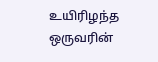உயிரிழந்த ஒருவரின்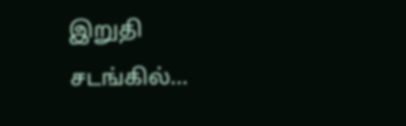இறுதி சடங்கில்…